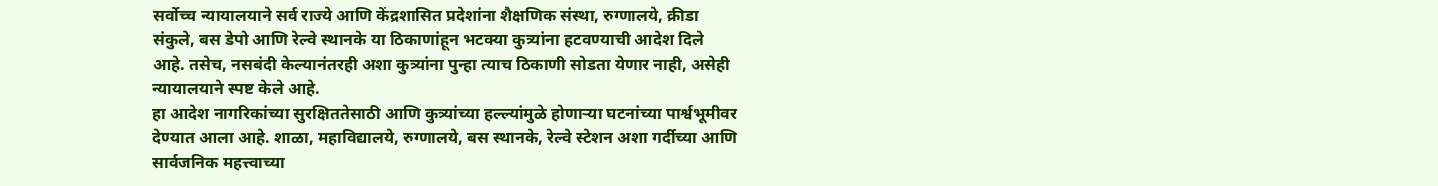सर्वोच्च न्यायालयाने सर्व राज्ये आणि केंद्रशासित प्रदेशांना शैक्षणिक संस्था, रुग्णालये, क्रीडा संकुले, बस डेपो आणि रेल्वे स्थानके या ठिकाणांहून भटक्या कुत्र्यांना हटवण्याची आदेश दिले आहे. तसेच, नसबंदी केल्यानंतरही अशा कुत्र्यांना पुन्हा त्याच ठिकाणी सोडता येणार नाही, असेही न्यायालयाने स्पष्ट केले आहे.
हा आदेश नागरिकांच्या सुरक्षिततेसाठी आणि कुत्र्यांच्या हल्ल्यांमुळे होणाऱ्या घटनांच्या पार्श्वभूमीवर देण्यात आला आहे. शाळा, महाविद्यालये, रुग्णालये, बस स्थानके, रेल्वे स्टेशन अशा गर्दीच्या आणि सार्वजनिक महत्त्वाच्या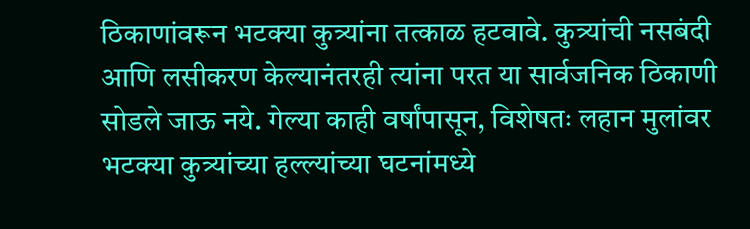ठिकाणांवरून भटक्या कुत्र्यांना तत्काळ हटवावे. कुत्र्यांची नसबंदी आणि लसीकरण केल्यानंतरही त्यांना परत या सार्वजनिक ठिकाणी सोडले जाऊ नये. गेल्या काही वर्षांपासून, विशेषतः लहान मुलांवर भटक्या कुत्र्यांच्या हल्ल्यांच्या घटनांमध्ये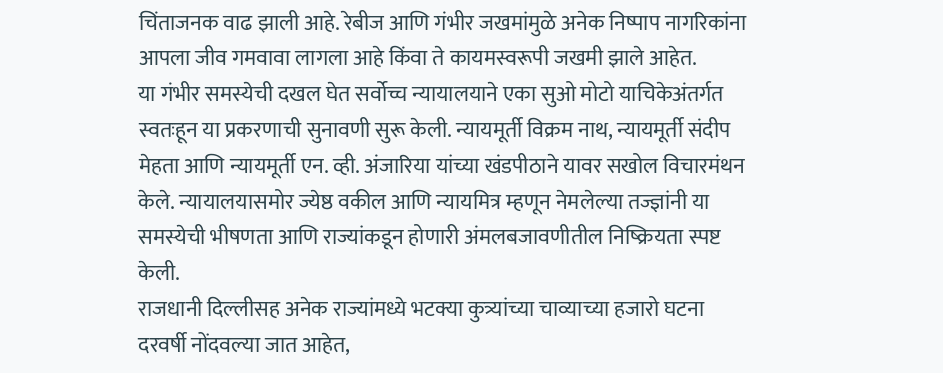चिंताजनक वाढ झाली आहे. रेबीज आणि गंभीर जखमांमुळे अनेक निष्पाप नागरिकांना आपला जीव गमवावा लागला आहे किंवा ते कायमस्वरूपी जखमी झाले आहेत.
या गंभीर समस्येची दखल घेत सर्वोच्च न्यायालयाने एका सुओ मोटो याचिकेअंतर्गत स्वतःहून या प्रकरणाची सुनावणी सुरू केली. न्यायमूर्ती विक्रम नाथ, न्यायमूर्ती संदीप मेहता आणि न्यायमूर्ती एन. व्ही. अंजारिया यांच्या खंडपीठाने यावर सखोल विचारमंथन केले. न्यायालयासमोर ज्येष्ठ वकील आणि न्यायमित्र म्हणून नेमलेल्या तज्ज्ञांनी या समस्येची भीषणता आणि राज्यांकडून होणारी अंमलबजावणीतील निष्क्रियता स्पष्ट केली.
राजधानी दिल्लीसह अनेक राज्यांमध्ये भटक्या कुत्र्यांच्या चाव्याच्या हजारो घटना दरवर्षी नोंदवल्या जात आहेत,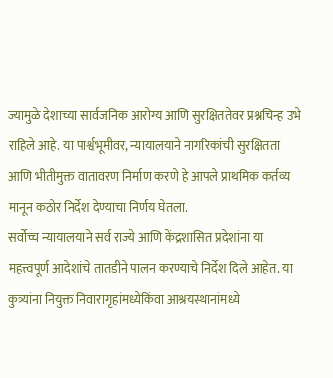ज्यामुळे देशाच्या सार्वजनिक आरोग्य आणि सुरक्षिततेवर प्रश्नचिन्ह उभे राहिले आहे. या पार्श्वभूमीवर, न्यायालयाने नागरिकांची सुरक्षितता आणि भीतीमुक्त वातावरण निर्माण करणे हे आपले प्राथमिक कर्तव्य मानून कठोर निर्देश देण्याचा निर्णय घेतला.
सर्वोच्च न्यायालयाने सर्व राज्ये आणि केंद्रशासित प्रदेशांना या महत्त्वपूर्ण आदेशांचे तातडीने पालन करण्याचे निर्देश दिले आहेत. या कुत्र्यांना नियुक्त निवारागृहांमध्येकिंवा आश्रयस्थानांमध्ये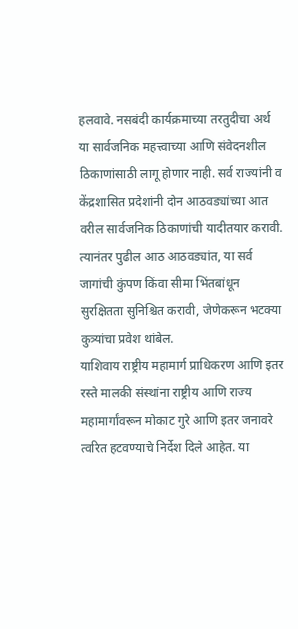हलवावे. नसबंदी कार्यक्रमाच्या तरतुदीचा अर्थ या सार्वजनिक महत्त्वाच्या आणि संवेदनशील ठिकाणांसाठी लागू होणार नाही. सर्व राज्यांनी व केंद्रशासित प्रदेशांनी दोन आठवड्यांच्या आत वरील सार्वजनिक ठिकाणांची यादीतयार करावी. त्यानंतर पुढील आठ आठवड्यांत, या सर्व जागांची कुंपण किंवा सीमा भिंतबांधून सुरक्षितता सुनिश्चित करावी, जेणेकरून भटक्या कुत्र्यांचा प्रवेश थांबेल.
याशिवाय राष्ट्रीय महामार्ग प्राधिकरण आणि इतर रस्ते मालकी संस्थांना राष्ट्रीय आणि राज्य महामार्गांवरून मोकाट गुरे आणि इतर जनावरे त्वरित हटवण्याचे निर्देश दिले आहेत. या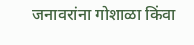जनावरांना गोशाळा किंवा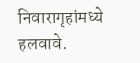निवारागृहांमध्ये हलवावे.